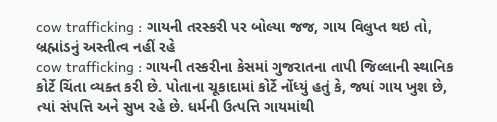cow trafficking : ગાયની તરસ્કરી પર બોલ્યા જજ, ગાય વિલુપ્ત થઇ તો, બ્રહ્માંડનું અસ્તીત્વ નહીં રહે
cow trafficking : ગાયની તસ્કરીના કેસમાં ગુજરાતના તાપી જિલ્લાની સ્થાનિક કોર્ટે ચિંતા વ્યક્ત કરી છે. પોતાના ચૂકાદામાં કોર્ટે નોંધ્યું હતું કે, જ્યાં ગાય ખુશ છે, ત્યાં સંપત્તિ અને સુખ રહે છે. ધર્મની ઉત્પત્તિ ગાયમાંથી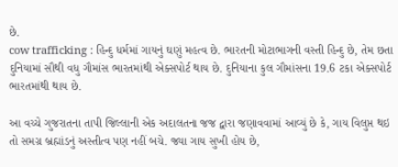છે.
cow trafficking : હિન્દુ ધર્મમાં ગાયનું ઘણું મહત્વ છે. ભારતની મોટાભાગની વસ્તી હિન્દુ છે, તેમ છતા દુનિયામાં સૌથી વધુ ગૌમાંસ ભારતમાંથી એક્સપોર્ટ થાય છે. દુનિયાના કુલ ગૌમાંસના 19.6 ટકા એક્સપોર્ટ ભારતમાંથી થાય છે.

આ વચ્ચે ગુજરાતના તાપી જિલ્લાની એક અદાલતના જજ દ્વારા જણાવવામાં આવ્યું છે કે, ગાય વિલુપ્ત થઇ તો સમગ્ર બ્રહ્માંડનું અસ્તીત્વ પણ નહીં બચે. જ્યા ગાય સુખી હોય છે,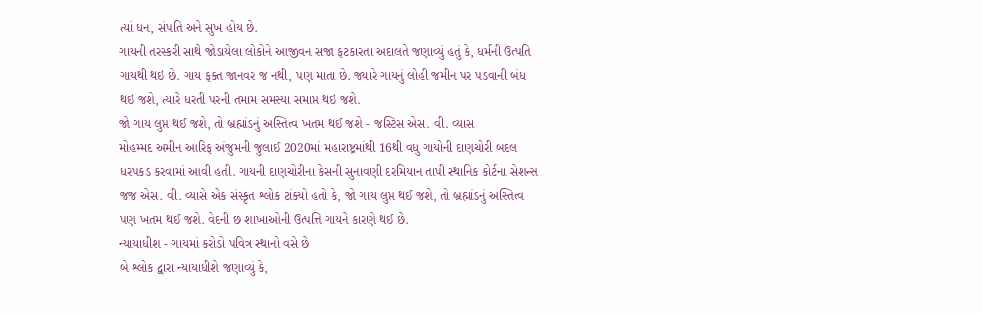ત્યાં ધન, સંપતિ અને સુખ હોય છે.
ગાયની તરસ્કરી સાથે જોડાયેલા લોકોને આજીવન સજા ફટકારતા અદાલતે જણાવ્યું હતું કે, ધર્મની ઉત્પતિ ગાયથી થઇ છે. ગાય ફક્ત જાનવર જ નથી, પણ માતા છે. જ્યારે ગાયનું લોહી જમીન પર પડવાની બંધ થઇ જશે, ત્યારે ધરતી પરની તમામ સમસ્યા સમાપ્ત થઇ જશે.
જો ગાય લુપ્ત થઈ જશે, તો બ્રહ્માંડનું અસ્તિત્વ ખતમ થઈ જશે - જસ્ટિસ એસ. વી. વ્યાસ
મોહમ્મદ અમીન આરિફ અંજુમની જુલાઈ 2020માં મહારાષ્ટ્રમાંથી 16થી વધુ ગાયોની દાણચોરી બદલ ધરપકડ કરવામાં આવી હતી. ગાયની દાણચોરીના કેસની સુનાવણી દરમિયાન તાપી સ્થાનિક કોર્ટના સેશન્સ જજ એસ. વી. વ્યાસે એક સંસ્કૃત શ્લોક ટાંક્યો હતો કે, જો ગાય લુપ્ત થઈ જશે, તો બ્રહ્માંડનું અસ્તિત્વ પણ ખતમ થઈ જશે. વેદની છ શાખાઓની ઉત્પત્તિ ગાયને કારણે થઈ છે.
ન્યાયાધીશ - ગાયમાં કરોડો પવિત્ર સ્થાનો વસે છે
બે શ્લોક દ્વારા ન્યાયાધીશે જણાવ્યું કે,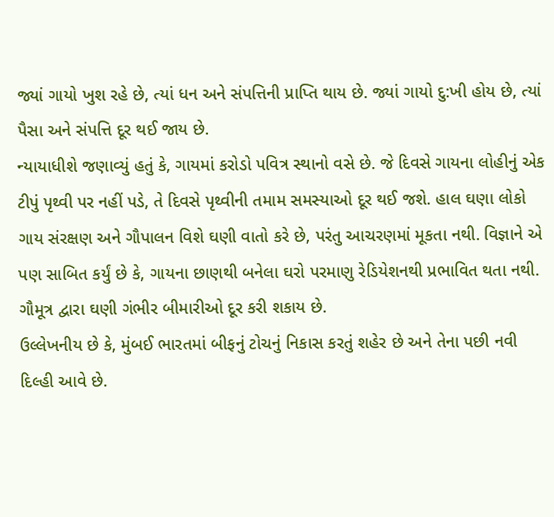જ્યાં ગાયો ખુશ રહે છે, ત્યાં ધન અને સંપત્તિની પ્રાપ્તિ થાય છે. જ્યાં ગાયો દુ:ખી હોય છે, ત્યાં પૈસા અને સંપત્તિ દૂર થઈ જાય છે.
ન્યાયાધીશે જણાવ્યું હતું કે, ગાયમાં કરોડો પવિત્ર સ્થાનો વસે છે. જે દિવસે ગાયના લોહીનું એક ટીપું પૃથ્વી પર નહીં પડે, તે દિવસે પૃથ્વીની તમામ સમસ્યાઓ દૂર થઈ જશે. હાલ ઘણા લોકો ગાય સંરક્ષણ અને ગૌપાલન વિશે ઘણી વાતો કરે છે, પરંતુ આચરણમાં મૂકતા નથી. વિજ્ઞાને એ પણ સાબિત કર્યું છે કે, ગાયના છાણથી બનેલા ઘરો પરમાણુ રેડિયેશનથી પ્રભાવિત થતા નથી. ગૌમૂત્ર દ્વારા ઘણી ગંભીર બીમારીઓ દૂર કરી શકાય છે.
ઉલ્લેખનીય છે કે, મુંબઈ ભારતમાં બીફનું ટોચનું નિકાસ કરતું શહેર છે અને તેના પછી નવી દિલ્હી આવે છે.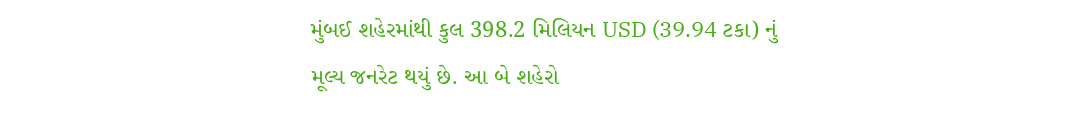મુંબઈ શહેરમાંથી કુલ 398.2 મિલિયન USD (39.94 ટકા) નું મૂલ્ય જનરેટ થયું છે. આ બે શહેરો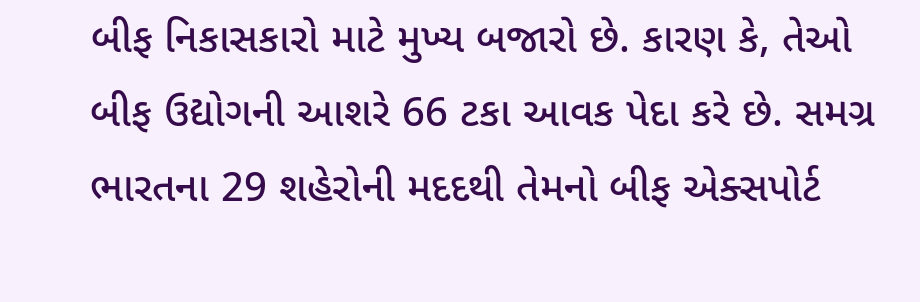બીફ નિકાસકારો માટે મુખ્ય બજારો છે. કારણ કે, તેઓ બીફ ઉદ્યોગની આશરે 66 ટકા આવક પેદા કરે છે. સમગ્ર ભારતના 29 શહેરોની મદદથી તેમનો બીફ એક્સપોર્ટ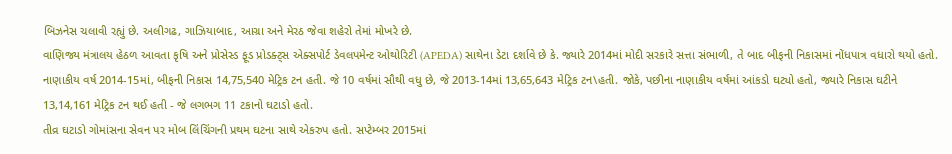બિઝનેસ ચલાવી રહ્યું છે. અલીગઢ, ગાઝિયાબાદ, આગ્રા અને મેરઠ જેવા શહેરો તેમાં મોખરે છે.
વાણિજ્ય મંત્રાલય હેઠળ આવતા કૃષિ અને પ્રોસેસ્ડ ફૂડ પ્રોડક્ટ્સ એક્સપોર્ટ ડેવલપમેન્ટ ઓથોરિટી (APEDA) સાથેના ડેટા દર્શાવે છે કે. જ્યારે 2014માં મોદી સરકારે સત્તા સંભાળી, તે બાદ બીફની નિકાસમાં નોંધપાત્ર વધારો થયો હતો.
નાણાકીય વર્ષ 2014-15માં, બીફની નિકાસ 14,75,540 મેટ્રિક ટન હતી. જે 10 વર્ષમાં સૌથી વધુ છે, જે 2013-14માં 13,65,643 મેટ્રિક ટન\હતી. જોકે, પછીના નાણાકીય વર્ષમાં આંકડો ઘટ્યો હતો, જ્યારે નિકાસ ઘટીને 13,14,161 મેટ્રિક ટન થઈ હતી - જે લગભગ 11 ટકાનો ઘટાડો હતો.
તીવ્ર ઘટાડો ગોમાંસના સેવન પર મોબ લિંચિંગની પ્રથમ ઘટના સાથે એકરુપ હતો. સપ્ટેમ્બર 2015માં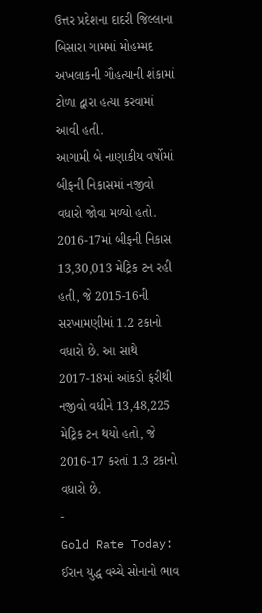ઉત્તર પ્રદેશના દાદરી જિલ્લાના બિસારા ગામમાં મોહમ્મદ અખલાકની ગૌહત્યાની શંકામાં ટોળા દ્વારા હત્યા કરવામાં આવી હતી.
આગામી બે નાણાકીય વર્ષોમાં બીફની નિકાસમાં નજીવો વધારો જોવા મળ્યો હતો. 2016-17માં બીફની નિકાસ 13,30,013 મેટ્રિક ટન રહી હતી, જે 2015-16ની સરખામણીમાં 1.2 ટકાનો વધારો છે. આ સાથે 2017-18માં આંકડો ફરીથી નજીવો વધીને 13,48,225 મેટ્રિક ટન થયો હતો, જે 2016-17 કરતાં 1.3 ટકાનો વધારો છે.
-
Gold Rate Today: ઈરાન યુદ્ધ વચ્ચે સોનાનો ભાવ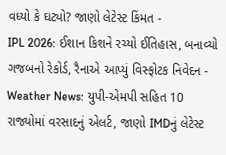વધ્યો કે ઘટ્યો? જાણો લેટેસ્ટ કિંમત -
IPL 2026: ઈશાન કિશને રચ્યો ઈતિહાસ, બનાવ્યો ગજબનો રેકોર્ડ, રૈનાએ આપ્યું વિસ્ફોટક નિવેદન -
Weather News: યુપી-એમપી સહિત 10 રાજ્યોમાં વરસાદનું એલર્ટ, જાણો IMDનું લેટેસ્ટ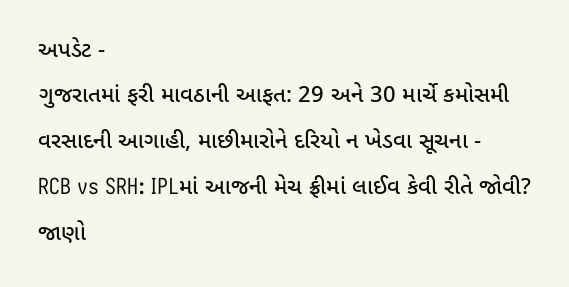અપડેટ -
ગુજરાતમાં ફરી માવઠાની આફત: 29 અને 30 માર્ચે કમોસમી વરસાદની આગાહી, માછીમારોને દરિયો ન ખેડવા સૂચના -
RCB vs SRH: IPLમાં આજની મેચ ફ્રીમાં લાઈવ કેવી રીતે જોવી? જાણો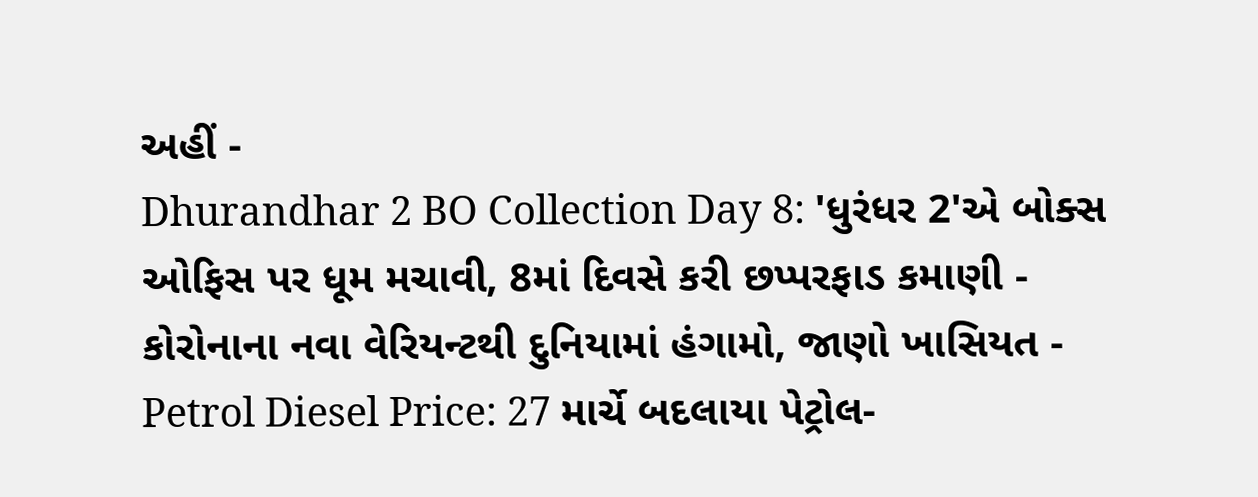અહીં -
Dhurandhar 2 BO Collection Day 8: 'ધુરંધર 2'એ બોક્સ ઓફિસ પર ધૂમ મચાવી, 8માં દિવસે કરી છપ્પરફાડ કમાણી -
કોરોનાના નવા વેરિયન્ટથી દુનિયામાં હંગામો, જાણો ખાસિયત -
Petrol Diesel Price: 27 માર્ચે બદલાયા પેટ્રોલ-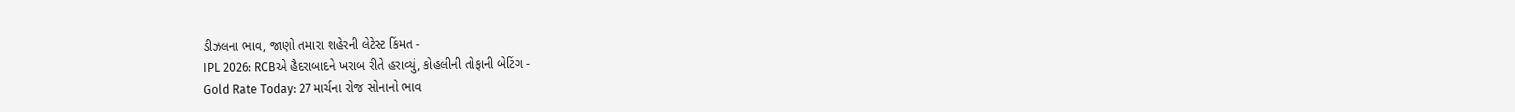ડીઝલના ભાવ, જાણો તમારા શહેરની લેટેસ્ટ કિંમત -
IPL 2026: RCBએ હૈદરાબાદને ખરાબ રીતે હરાવ્યું, કોહલીની તોફાની બેટિંગ -
Gold Rate Today: 27 માર્ચના રોજ સોનાનો ભાવ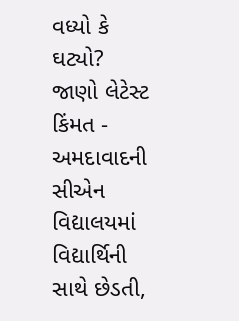વધ્યો કે ઘટ્યો? જાણો લેટેસ્ટ કિંમત -
અમદાવાદની સીએન વિદ્યાલયમાં વિદ્યાર્થિની સાથે છેડતી,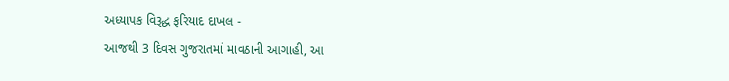અધ્યાપક વિરૂદ્ધ ફરિયાદ દાખલ -
આજથી 3 દિવસ ગુજરાતમાં માવઠાની આગાહી, આ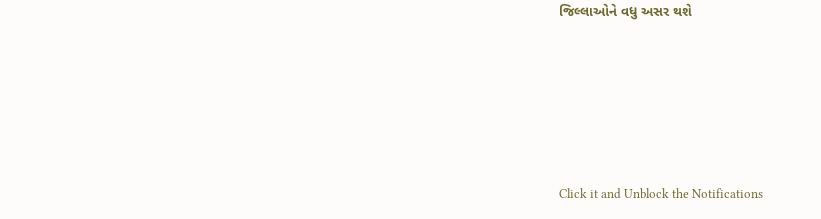જિલ્લાઓને વધુ અસર થશે








Click it and Unblock the Notifications